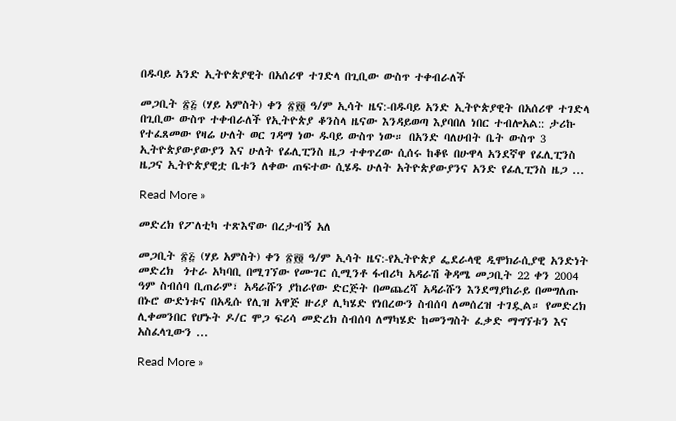በዱባይ አንድ ኢትዮጵያዊት በአሰሪዋ ተገድላ በጊቢው ውስጥ ተቀብራለች

መጋቢት ፳፭ (ሃይ አምስት) ቀን ፳፻፬ ዓ/ም ኢሳት ዜና:-በዱባይ አንድ ኢትዮጵያዊት በአሰሪዋ ተገድላ በጊቢው ውስጥ ተቀብራለች የኢትዮጵያ ቆንስላ ዜናው እንዳይወጣ እያባበለ ነበር ተብሎአል:: ታሪኩ የተፈጸመው የዛሬ ሁለት ወር ገዳማ ነው ዱባይ ውስጥ ነው። በአንድ ባለሀብት ቤት ውስጥ 3 ኢትዮጵያውያውያን እና ሁለት የፊሊፒንስ ዜጋ ተቀጥረው ሲሰሩ ከቆዩ በሁዋላ አንደኛዋ የፈሊፒንስ ዜጋና ኢትዮጵያዊቷ ቤቱን ለቀው ጠፍተው ሲሄዱ ሁለት አትዮጵያውያንና አንድ የፊሊፒንስ ዜጋ ...

Read More »

መድረክ የፖለቲካ ተጽእኖው በረታብኝ አለ

መጋቢት ፳፭ (ሃይ አምስት) ቀን ፳፻፬ ዓ/ም ኢሳት ዜና:-የኢትዮጵያ ፌደራላዊ ዲሞክራሲያዊ አንድነት መድረክ  ጎተራ አካባቢ በሚገኘው የሙገር ሲሚንቶ ፋብሪካ አዳራሽ ቅዳሜ መጋቢት 22 ቀን 2004 ዓም ስብሰባ ቢጠራም፣ አዳራሹን ያከራየው ድርጅት በመጨረሻ አዳራሹን እንደማያከራይ በመግለጡ በኑሮ ውድነቱና በአዲሱ የሊዝ አዋጅ ዙሪያ ሊካሄድ የነበረውን ስብሰባ ለመሰረዝ ተገዷል። የመድረክ ሊቀመንበር የሆኑት ዶ/ር ሞጋ ፍሪሳ መድረክ ስብሰባ ለማካሄድ ከመንግስት ፈቃድ ማግኘቱን እና አስፈላጊውን ...

Read More »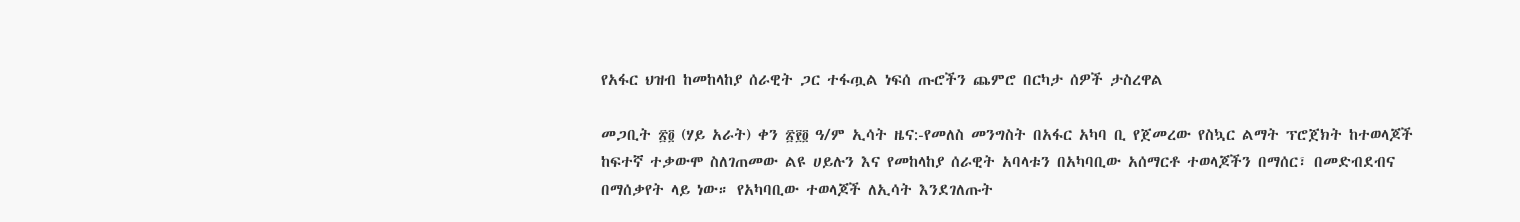የአፋር ህዝብ ከመከላከያ ሰራዊት ጋር ተፋጧል ነፍሰ ጡሮችን ጨምሮ በርካታ ሰዎች ታስረዋል

መጋቢት ፳፬ (ሃይ አራት) ቀን ፳፻፬ ዓ/ም ኢሳት ዜና:-የመለስ መንግስት በአፋር አካባ ቢ የጀመረው የስኳር ልማት ፕሮጀክት ከተወላጆች ከፍተኛ ተቃውሞ ስለገጠመው ልዩ ሀይሉን እና የመከላከያ ሰራዊት አባላቱን በአካባቢው አሰማርቶ ተወላጆችን በማሰር፣ በመድብደብና በማሰቃየት ላይ ነው። የአካባቢው ተወላጆች ለኢሳት እንደገለጡት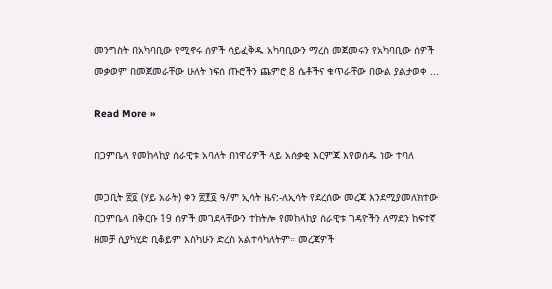መንግስት በአካባቢው የሚኖሩ ሰዎች ሳይፈቅዱ አካባቢውን ማረስ መጀመሩን የአካባቢው ሰዎች መቃወም በመጀመራቸው ሁለት ነፍሰ ጡሮችን ጨምሮ 8 ሴቶችና ቁጥራቸው በውል ያልታወቀ ...

Read More »

በጋምቤላ የመከላከያ ሰራዊቱ አባለት በነዋሪዎች ላይ አሰቃቂ እርምጃ እየወሰዱ ነው ተባለ

መጋቢት ፳፬ (ሃይ አራት) ቀን ፳፻፬ ዓ/ም ኢሳት ዜና:-ለኢሳት የደረሰው መረጃ እንደሚያመለክተው በጋምቤላ በቅርቡ 19 ሰዎች መገደላቸውን ተከትሎ የመከላከያ ሰራዊቱ ገዳዮችን ለማደን ከፍተኛ ዘመቻ ሲያካሂድ ቢቆይም እስካሁን ድረስ አልተሳካለትም። መረጃዎች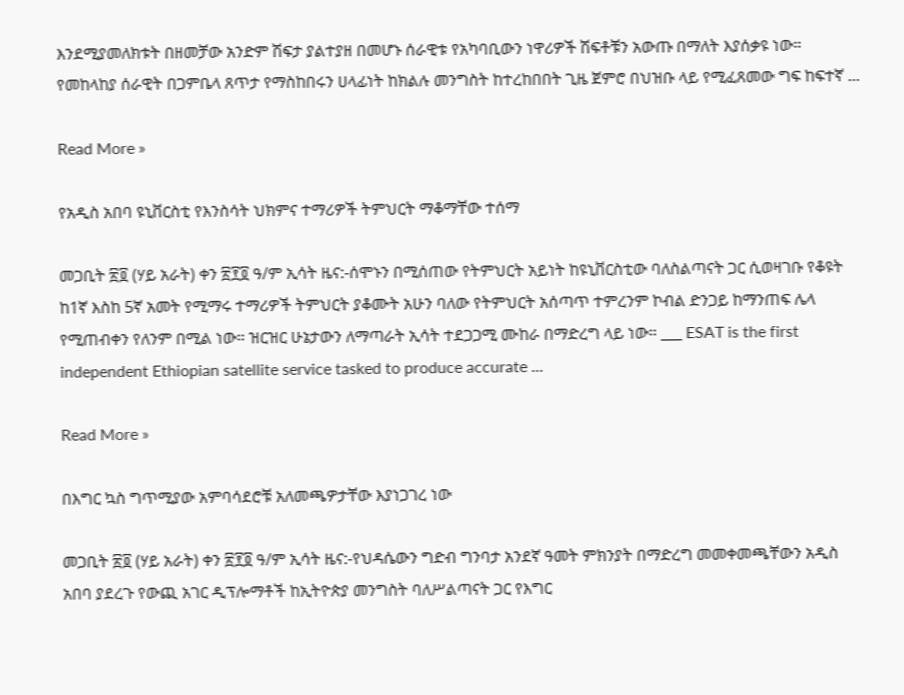እንደሚያመለክቱት በዘመቻው አንድም ሽፍታ ያልተያዘ በመሆኑ ሰራዊቱ የአካባቢውን ነዋሪዎች ሽፍቶቹን አውጡ በማለት እያሰቃዩ ነው። የመከላከያ ሰራዊት በጋምቤላ ጸጥታ የማስከበሩን ሀላፊነት ከክልሉ መንግስት ከተረከበበት ጊዜ ጀምሮ በህዝቡ ላይ የሚፈጸመው ግፍ ከፍተኛ ...

Read More »

የአዲስ አበባ ዩኒቨርስቲ የእንስሳት ህክምና ተማሪዎች ትምህርት ማቆማቸው ተሰማ

መጋቢት ፳፬ (ሃይ አራት) ቀን ፳፻፬ ዓ/ም ኢሳት ዜና:-ሰሞኑን በሚሰጠው የትምህርት አይነት ከዩኒቨርስቲው ባለስልጣናት ጋር ሲወዛገቡ የቆዩት ከ1ኛ እስከ 5ኛ አመት የሚማሩ ተማሪዎች ትምህርት ያቆሙት አሁን ባለው የትምህርት አሰጣጥ ተምረንም ኮብል ድንጋይ ከማንጠፍ ሌላ የሚጠብቀን የለንም በሚል ነው። ዝርዝር ሁኔታውን ለማጣራት ኢሳት ተደጋጋሚ ሙከራ በማድረግ ላይ ነው። ___ ESAT is the first independent Ethiopian satellite service tasked to produce accurate ...

Read More »

በእግር ኳስ ግጥሚያው አምባሳደሮቹ አለመጫዎታቸው እያነጋገረ ነው

መጋቢት ፳፬ (ሃይ አራት) ቀን ፳፻፬ ዓ/ም ኢሳት ዜና:-የህዳሴውን ግድብ ግንባታ አንደኛ ዓመት ምክንያት በማድረግ መመቀመጫቸውን አዲስ አበባ ያደረጉ የውጪ አገር ዲፕሎማቶች ከኢትዮጵያ መንግስት ባለሥልጣናት ጋር የእግር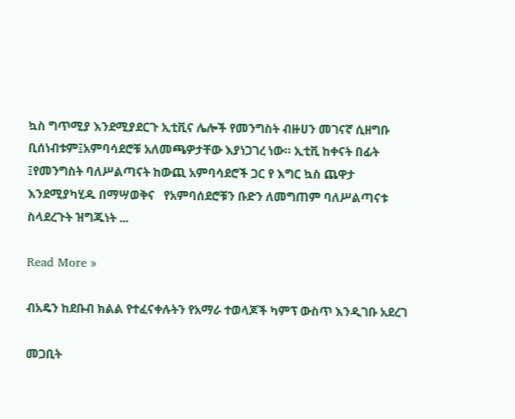ኳስ ግጥሚያ እንደሚያደርጉ ኢቲቪና ሌሎች የመንግስት ብዙሀን መገናኛ ሲዘግቡ ቢሰነብቱም፤አምባሳደሮቹ አለመጫዎታቸው እያነጋገረ ነው። ኢቲቪ ከቀናት በፊት ፤የመንግስት ባለሥልጣናት ከውጪ አምባሳደሮች ጋር የ እግር ኳስ ጨዋታ እንደሚያካሂዱ በማሣወቅና   የአምባሰደሮቹን ቡድን ለመግጠም ባለሥልጣናቱ  ስላደረጉት ዝግጁነት ...

Read More »

ብአዴን ከደቡብ ክልል የተፈናቀሉትን የአማራ ተወላጆች ካምፕ ውስጥ እንዲገቡ አደረገ

መጋቢት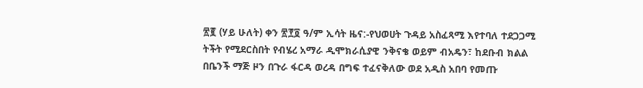፳፪ (ሃይ ሁለት) ቀን ፳፻፬ ዓ/ም ኢሳት ዜና:-የህወሀት ጉዳይ አስፈጻሚ እየተባለ ተደጋጋሚ ትችት የሚደርስበት የብሄረ አማራ ዲሞክራሲያዊ ንቅናቄ ወይም ብአዴን፣ ከደቡብ ክልል በቤንች ማጅ ዞን በጉራ ፋርዳ ወረዳ በግፍ ተፈናቅለው ወደ አዲስ አበባ የመጡ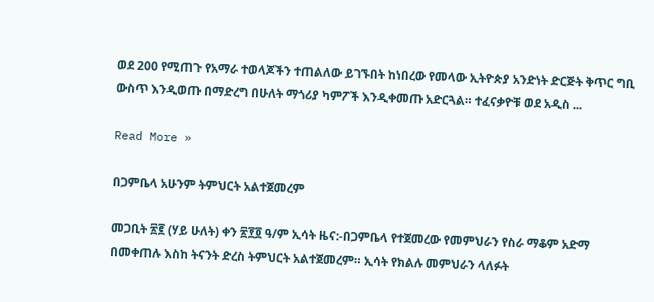ወደ 200 የሚጠጉ የአማራ ተወላጆችን ተጠልለው ይገኙበት ከነበረው የመላው ኢትዮጵያ አንድነት ድርጅት ቅጥር ግቢ ውስጥ እንዲወጡ በማድረግ በሁለት ማጎሪያ ካምፖች እንዲቀመጡ አድርጓል። ተፈናቃዮቹ ወደ አዲስ ...

Read More »

በጋምቤላ አሁንም ትምህርት አልተጀመረም

መጋቢት ፳፪ (ሃይ ሁለት) ቀን ፳፻፬ ዓ/ም ኢሳት ዜና:-በጋምቤላ የተጀመረው የመምህራን የስራ ማቆም አድማ በመቀጠሉ እስከ ትናንት ድረስ ትምህርት አልተጀመረም። ኢሳት የክልሉ መምህራን ላለፉት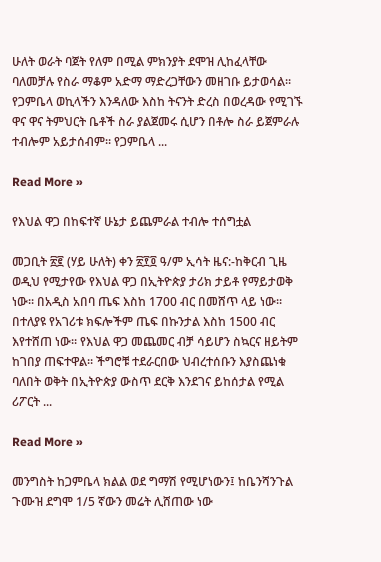ሁለት ወራት ባጀት የለም በሚል ምክንያት ደሞዝ ሊከፈላቸው ባለመቻሉ የስራ ማቆም አድማ ማድረጋቸውን መዘገቡ ይታወሳል። የጋምቤላ ወኪላችን እንዳለው እስከ ትናንት ድረስ በወረዳው የሚገኙ ዋና ዋና ትምህርት ቤቶች ስራ ያልጀመሩ ሲሆን በቶሎ ስራ ይጀምራሉ ተብሎም አይታሰብም። የጋምቤላ ...

Read More »

የእህል ዋጋ በከፍተኛ ሁኔታ ይጨምራል ተብሎ ተሰግቷል

መጋቢት ፳፪ (ሃይ ሁለት) ቀን ፳፻፬ ዓ/ም ኢሳት ዜና:-ከቅርብ ጊዜ ወዲህ የሚታየው የእህል ዋጋ በኢትዮጵያ ታሪክ ታይቶ የማይታወቅ ነው። በአዲስ አበባ ጤፍ እስከ 1700 ብር በመሸጥ ላይ ነው። በተለያዩ የአገሪቱ ክፍሎችም ጤፍ በኩንታል እስከ 1500 ብር እየተሸጠ ነው። የእህል ዋጋ መጨመር ብቻ ሳይሆን ስኳርና ዘይትም ከገበያ ጠፍተዋል። ችግሮቹ ተደራርበው ህብረተሰቡን እያስጨነቁ ባለበት ወቅት በኢትዮጵያ ውስጥ ደርቅ እንደገና ይከሰታል የሚል ሪፖርት ...

Read More »

መንግስት ከጋምቤላ ክልል ወደ ግማሽ የሚሆነውን፤ ከቤንሻንጉል ጉሙዝ ደግሞ 1/5 ኛውን መሬት ሊሸጠው ነው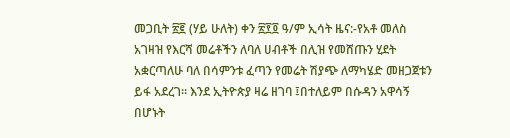መጋቢት ፳፪ (ሃይ ሁለት) ቀን ፳፻፬ ዓ/ም ኢሳት ዜና:-የአቶ መለስ አገዛዝ የእርሻ መሬቶችን ለባለ ሀብቶች በሊዝ የመሸጡን ሂደት አቋርጣለሁ ባለ በሳምንቱ ፈጣን የመሬት ሽያጭ ለማካሄድ መዘጋጀቱን ይፋ አደረገ። እንደ ኢትዮጵያ ዛሬ ዘገባ ፤በተለይም በሱዳን አዋሳኝ በሆኑት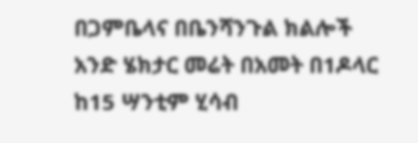በጋምቤላና በቤንሻንጉል ክልሎች አንድ ሄክታር መሬት በአመት በ1ዶላር ከ15 ሣንቲም ሂሳብ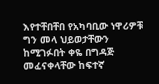እየተቸበቸበ የአካባቢው ነዋሪዎቹ ግን መላ ህይወታቸውን ከሚገፉበት ቀዬ በግዳጅ መፈናቀላቸው ከፍተኛ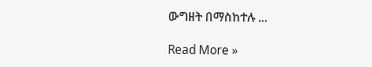ውግዘት በማስከተሉ ...

Read More »